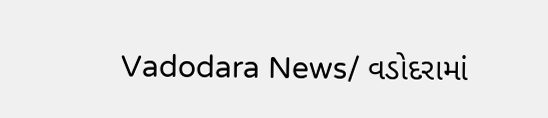Vadodara News/ વડોદરામાં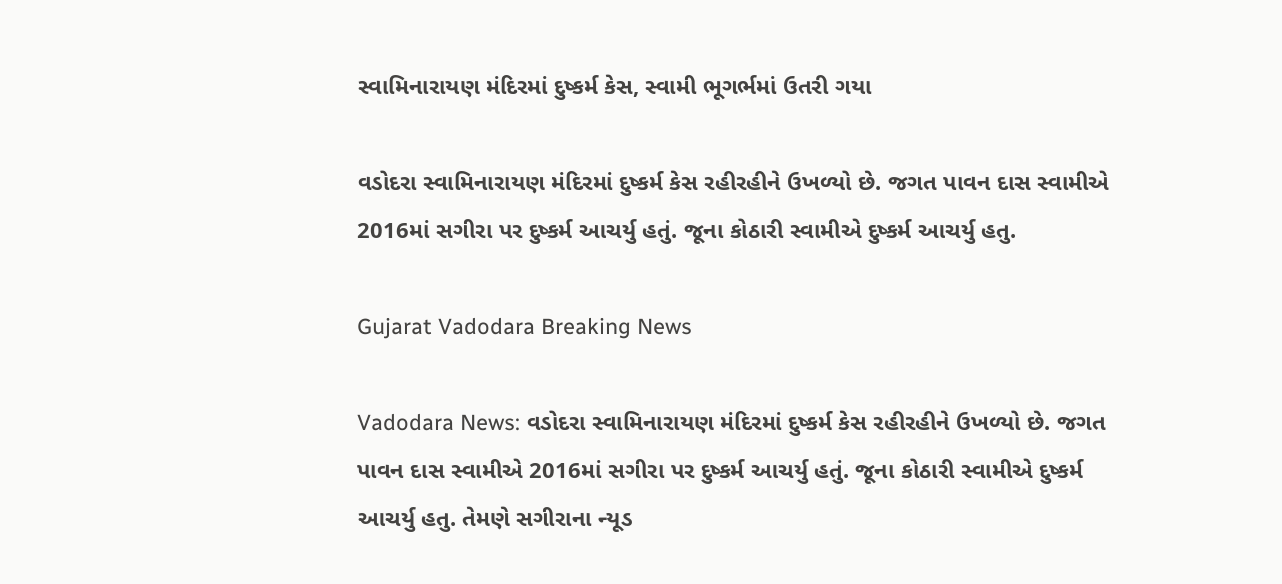સ્વામિનારાયણ મંદિરમાં દુષ્કર્મ કેસ, સ્વામી ભૂગર્ભમાં ઉતરી ગયા

વડોદરા સ્વામિનારાયણ મંદિરમાં દુષ્કર્મ કેસ રહીરહીને ઉખળ્યો છે. જગત પાવન દાસ સ્વામીએ 2016માં સગીરા પર દુષ્કર્મ આચર્યુ હતું. જૂના કોઠારી સ્વામીએ દુષ્કર્મ આચર્યુ હતુ.

Gujarat Vadodara Breaking News

Vadodara News: વડોદરા સ્વામિનારાયણ મંદિરમાં દુષ્કર્મ કેસ રહીરહીને ઉખળ્યો છે. જગત પાવન દાસ સ્વામીએ 2016માં સગીરા પર દુષ્કર્મ આચર્યુ હતું. જૂના કોઠારી સ્વામીએ દુષ્કર્મ આચર્યુ હતુ. તેમણે સગીરાના ન્યૂડ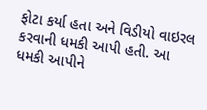ફોટા કર્યા હતા અને વિડીયો વાઇરલ કરવાની ધમકી આપી હતી. આ ધમકી આપીને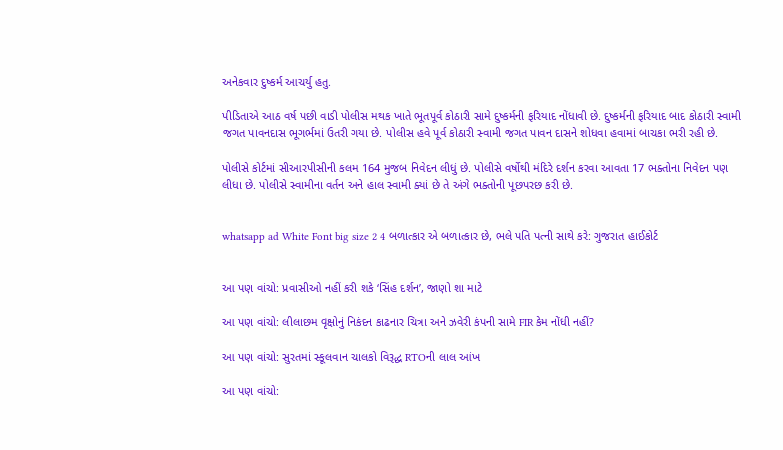અનેકવાર દુષ્કર્મ આચર્યુ હતુ.

પીડિતાએ આઠ વર્ષ પછી વાડી પોલીસ મથક ખાતે ભૂતપૂર્વ કોઠારી સામે દુષ્કર્મની ફરિયાદ નોંધાવી છે. દુષ્કર્મની ફરિયાદ બાદ કોઠારી સ્વામી જગત પાવનદાસ ભૂગર્ભમાં ઉતરી ગયા છે. પોલીસ હવે પૂર્વ કોઠારી સ્વામી જગત પાવન દાસને શોધવા હવામાં બાચકા ભરી રહી છે.

પોલીસે કોર્ટમાં સીઆરપીસીની કલમ 164 મુજબ નિવેદન લીધું છે. પોલીસે વર્ષોથી મંદિરે દર્શન કરવા આવતા 17 ભક્તોના નિવેદન પણ લીધા છે. પોલીસે સ્વામીના વર્તન અને હાલ સ્વામી ક્યાં છે તે અંગે ભક્તોની પૂછપરછ કરી છે.


whatsapp ad White Font big size 2 4 બળાત્કાર એ બળાત્કાર છે, ભલે પતિ પત્ની સાથે કરે: ગુજરાત હાઈકોર્ટ


આ પણ વાંચો: પ્રવાસીઓ નહીં કરી શકે ‘સિંહ દર્શન’, જાણો શા માટે

આ પણ વાંચો: લીલાછમ વૃક્ષોનું નિકંદન કાઢનાર ચિત્રા અને ઝવેરી કંપની સામે FIR કેમ નોંધી નહીં?

આ પણ વાંચો: સુરતમાં સ્કૂલવાન ચાલકો વિરૂદ્ધ RTOની લાલ આંખ

આ પણ વાંચો: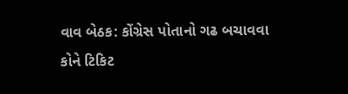વાવ બેઠક: કોંગ્રેસ પોતાનો ગઢ બચાવવા કોને ટિકિટ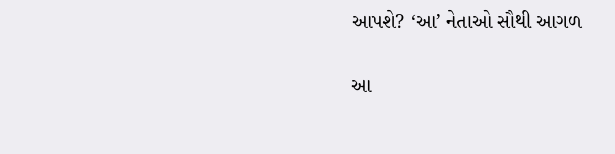આપશે? ‘આ’ નેતાઓ સૌથી આગળ

આ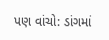પણ વાંચો: ડાંગમાં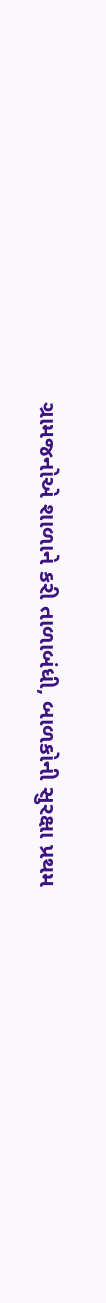ગ્રામજનોએ શાળાને કરી તાળાબંધી, બાળકોની સુરક્ષા પ્રથમ